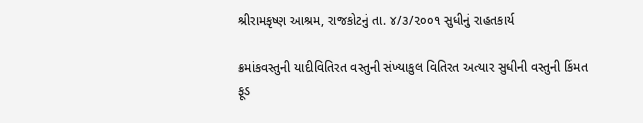શ્રીરામકૃષ્ણ આશ્રમ, રાજકોટનું તા. ૪/૩/૨૦૦૧ સુધીનું રાહતકાર્ય

ક્રમાંકવસ્તુની યાદીવિતિરત વસ્તુની સંખ્યાકુલ વિતિરત અત્યાર સુધીની વસ્તુની કિંમત
ફૂડ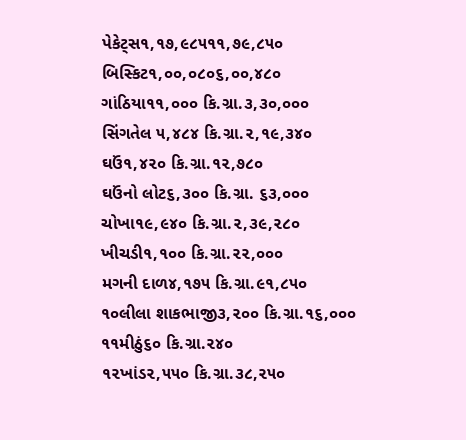પેકેટ્સ૧,૧૭,૯૮૫૧૧,૭૯,૮૫૦
બિસ્કિટ૧,૦૦,૦૮૦૬,૦૦,૪૮૦
ગાંઠિયા૧૧,૦૦૦ કિ.ગ્રા.૩,૩૦,૦૦૦
સિંગતેલ ૫,૪૮૪ કિ.ગ્રા.૨,૧૯,૩૪૦
ઘઉં૧,૪૨૦ કિ.ગ્રા.૧૨,૭૮૦
ઘઉંનો લોટ૬,૩૦૦ કિ.ગ્રા. ૬૩,૦૦૦
ચોખા૧૯,૯૪૦ કિ.ગ્રા.૨,૩૯,૨૮૦
ખીચડી૧,૧૦૦ કિ.ગ્રા.૨૨,૦૦૦
મગની દાળ૪,૧૭૫ કિ.ગ્રા.૯૧,૮૫૦
૧૦લીલા શાકભાજી૩,૨૦૦ કિ.ગ્રા.૧૬,૦૦૦
૧૧મીઠું૬૦ કિ.ગ્રા.૨૪૦
૧૨ખાંડ૨,૫૫૦ કિ.ગ્રા.૩૮,૨૫૦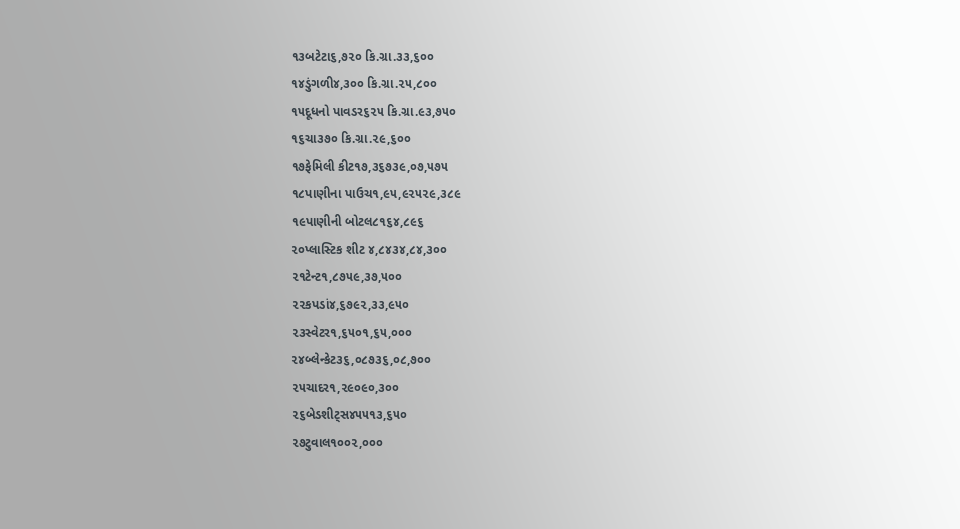૧૩બટેટા૬,૭૨૦ કિ.ગ્રા.૩૩,૬૦૦
૧૪ડુંગળી૪,૩૦૦ કિ.ગ્રા.૨૫,૮૦૦
૧૫દૂધનો પાવડર૬૨૫ કિ.ગ્રા.૯૩,૭૫૦
૧૬ચા૩૭૦ કિ.ગ્રા.૨૯,૬૦૦
૧૭ફેમિલી કીટ૧૭,૩૬૭૩૯,૦૭,૫૭૫
૧૮પાણીના પાઉચ૧,૯૫,૯૨૫૨૯,૩૮૯
૧૯પાણીની બોટલ૮૧૬૪,૮૯૬
૨૦પ્લાસ્ટિક શીટ ૪,૮૪૩૪,૮૪,૩૦૦
૨૧ટેન્ટ૧,૮૭૫૯,૩૭,૫૦૦
૨૨કપડાં૪,૬૭૯૨,૩૩,૯૫૦
૨૩સ્વેટર૧,૬૫૦૧,૬૫,૦૦૦
૨૪બ્લેન્કેટ૩૬,૦૮૭૩૬,૦૮,૭૦૦
૨૫ચાદર૧,૨૯૦૯૦,૩૦૦
૨૬બેડશીટ્સ૪૫૫૧૩,૬૫૦
૨૭ટુવાલ૧૦૦૨,૦૦૦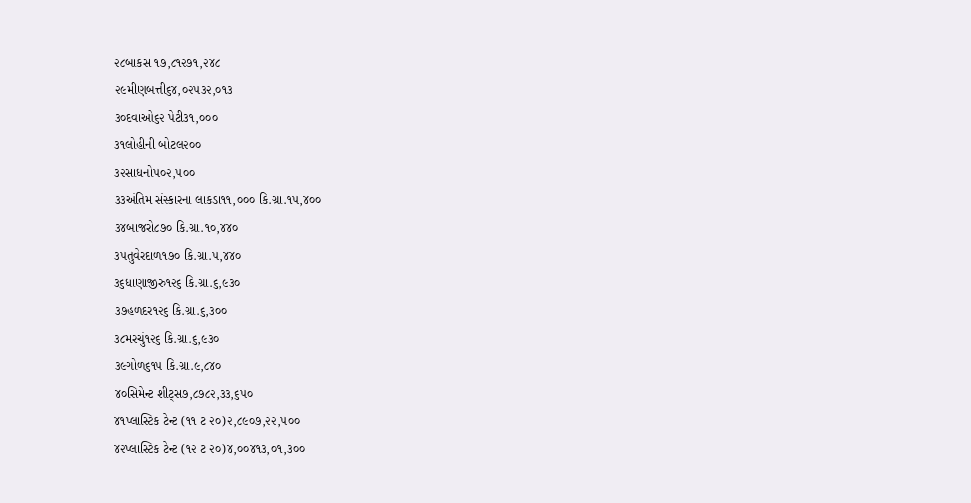૨૮બાકસ ૧૭,૮૧૨૭૧,૨૪૮
૨૯મીણબત્તી૬૪,૦૨૫૩૨,૦૧૩
૩૦દવાઓ૬૨ પેટી૩૧,૦૦૦
૩૧લોહીની બોટલ૨૦૦
૩૨સાધનો૫૦૨,૫૦૦
૩૩અંતિમ સંસ્કારના લાકડા૧૧,૦૦૦ કિ.ગ્રા.૧૫,૪૦૦
૩૪બાજરો૮૭૦ કિ.ગ્રા.૧૦,૪૪૦
૩૫તુવેરદાળ૧૭૦ કિ.ગ્રા.૫,૪૪૦
૩૬ધાણાજીરુ૧૨૬ કિ.ગ્રા.૬,૯૩૦
૩૭હળદર૧૨૬ કિ.ગ્રા.૬,૩૦૦
૩૮મરચું૧૨૬ કિ.ગ્રા.૬,૯૩૦
૩૯ગોળ૬૧૫ કિ.ગ્રા.૯,૮૪૦
૪૦સિમેન્ટ શીટ્સ૭,૮૭૮૨,૩૩,૬૫૦
૪૧પ્લાસ્ટિક ટેન્ટ (૧૧ ટ ૨૦)૨,૮૯૦૭,૨૨,૫૦૦
૪૨પ્લાસ્ટિક ટેન્ટ (૧૨ ટ ૨૦)૪,૦૦૪૧૩,૦૧,૩૦૦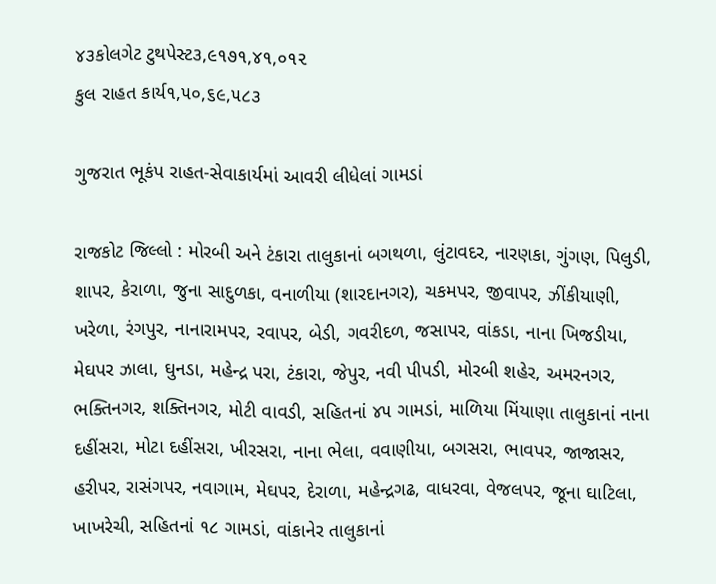૪૩કોલગેટ ટુથપેસ્ટ૩,૯૧૭૧,૪૧,૦૧૨
કુલ રાહત કાર્ય૧,૫૦,૬૯,૫૮૩

ગુજરાત ભૂકંપ રાહત-સેવાકાર્યમાં આવરી લીધેલાં ગામડાં

રાજકોટ જિલ્લો : મોરબી અને ટંકારા તાલુકાનાં બગથળા, લુંટાવદર, નારણકા, ગુંગણ, પિલુડી, શાપર, કેરાળા, જુના સાદુળકા, વનાળીયા (શારદાનગર), ચકમપર, જીવાપર, ઝીંકીયાણી, ખરેળા, રંગપુર, નાનારામપર, રવાપર, બેડી, ગવરીદળ, જસાપર, વાંકડા, નાના ખિજડીયા, મેઘપર ઝાલા, ઘુનડા, મહેન્દ્ર પરા, ટંકારા, જેપુર, નવી પીપડી, મોરબી શહેર, અમરનગર, ભક્તિનગર, શક્તિનગર, મોટી વાવડી, સહિતનાં ૪૫ ગામડાં, માળિયા મિંયાણા તાલુકાનાં નાના દહીંસરા, મોટા દહીંસરા, ખીરસરા, નાના ભેલા, વવાણીયા, બગસરા, ભાવપર, જાજાસર, હરીપર, રાસંગપર, નવાગામ, મેઘપર, દેરાળા, મહેન્દ્રગઢ, વાધરવા, વેજલપર, જૂના ઘાટિલા, ખાખરેચી, સહિતનાં ૧૮ ગામડાં, વાંકાનેર તાલુકાનાં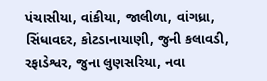પંચાસીયા, વાંકીયા, જાલીળા, વાંગધ્રા, સિંધાવદર, કોટડાનાયાણી, જુની કલાવડી, રફાડેશ્વર, જુના લુણસરિયા, નવા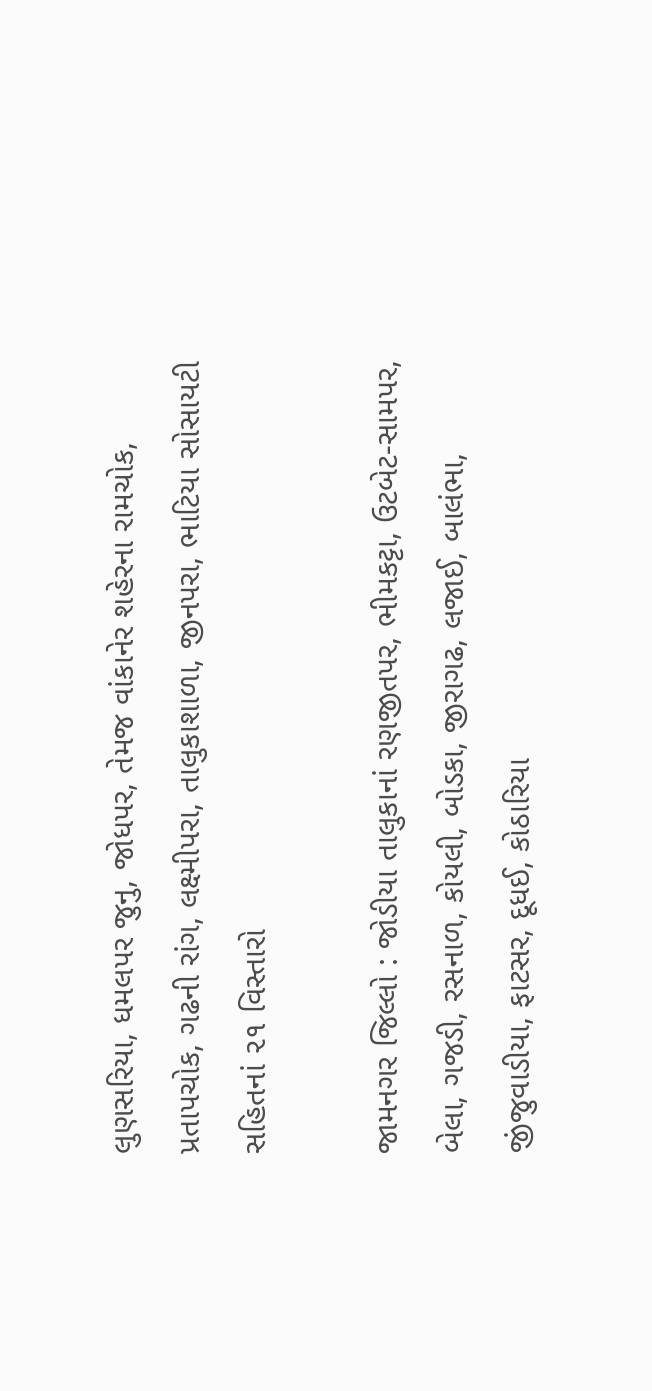લુણસરિયા, ધમલપર જુનુ, જોધપર, તેમજ વાંકાનેર શહેરના રામચોક, પ્રતાપચોક, ગઢની રાંગ, લક્ષ્મીપરા, તાલુકાશાળા, જીનપરા, ભાટિયા સોસાયટી સહિતનાં ૨૧ વિસ્તારો

જામનગર જિલ્લો : જોડીયા તાલુકાનાં રણજીતપર, ભીમકટ્ટા, ઉટબેટ-સામપર, બેલા, ગજડી, રસનાળ, કોયલી, બોડકા, જીરાગઢ, લજાઈ, બાલંભા, જીંજુવાડીયા, ફાટસર, દૂધઈ, કોઠારિયા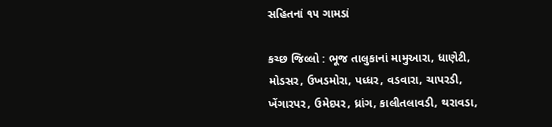સહિતનાં ૧૫ ગામડાં

કચ્છ જિલ્લો : ભૂજ તાલુકાનાં મામુઆરા, ધાણેટી, મોડસર, ઉખડમોરા, પધ્ધર, વડવારા, ચાપરડી, ખેંગારપર, ઉમેદપર, ધ્રાંગ, કાલીતલાવડી, થરાવડા,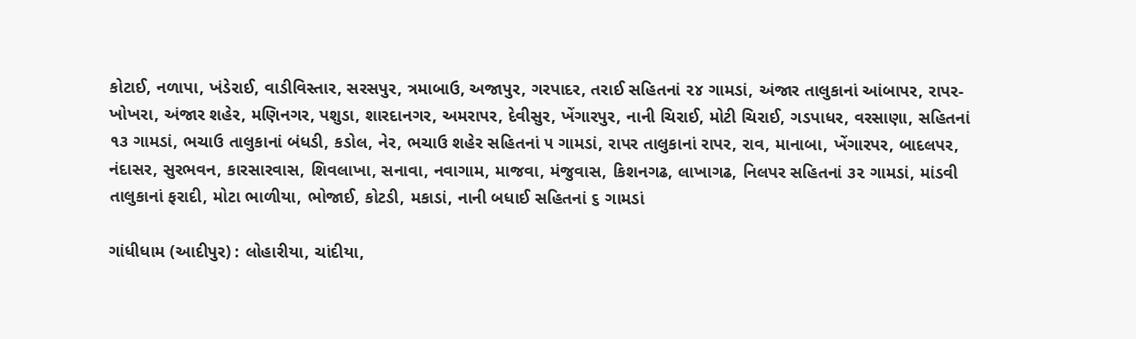કોટાઈ, નળાપા, ખંડેરાઈ, વાડીવિસ્તાર, સરસપુર, ત્રમાબાઉ, અજાપુર, ગરપાદર, તરાઈ સહિતનાં ૨૪ ગામડાં, અંજાર તાલુકાનાં આંબાપર, રાપર-ખોખરા, અંજાર શહેર, મણિનગર, પશુડા, શારદાનગર, અમરાપર, દેવીસુર, ખેંગારપુર, નાની ચિરાઈ, મોટી ચિરાઈ, ગડપાધર, વરસાણા, સહિતનાં ૧૩ ગામડાં, ભચાઉ તાલુકાનાં બંધડી, કડોલ, નેર, ભચાઉ શહેર સહિતનાં ૫ ગામડાં, રાપર તાલુકાનાં રાપર, રાવ, માનાબા, ખેંગારપર, બાદલપર, નંદાસર, સુરભવન, કારસારવાસ, શિવલાખા, સનાવા, નવાગામ, માજવા, મંજુવાસ, કિશનગઢ, લાખાગઢ, નિલપર સહિતનાં ૩૨ ગામડાં, માંડવી તાલુકાનાં ફરાદી, મોટા ભાળીયા, ભોજાઈ, કોટડી, મકાડાં, નાની બધાઈ સહિતનાં ૬ ગામડાં

ગાંધીધામ (આદીપુર) : લોહારીયા, ચાંદીયા,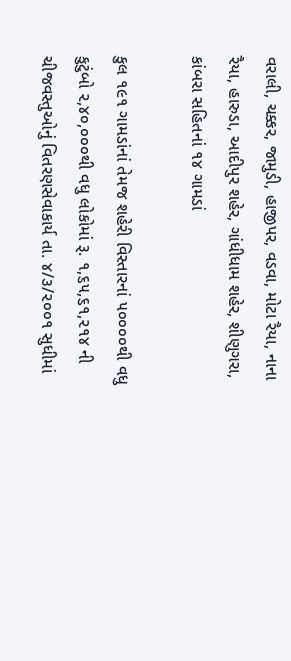વરાલી, ચક્કર, જામુડી, હાજીપર, વડવા, મોટા રૈયા, નાના રૈયા, હારુડા, આદીપુર શહેર, ગાંધીધામ શહેર, શીણુગરા, કાંબરા સહિતનાં ૧૪ ગામડાં

કુલ ૧૯૧ ગામડાંનાં તેમજ શહેરી વિસ્તારનાં ૫૦૦૦૦થી વધુ કુટુંબો ૨,૪૦,૦૦૦થી વધુ લોકોમાં રૂ. ૧,૬૫,૬૧,૨૧૪ ની ચીજવસ્તુઓનું વિતરણસેવાકાર્ય તા. ૪/૩/૨૦૦૧ સુધીમાં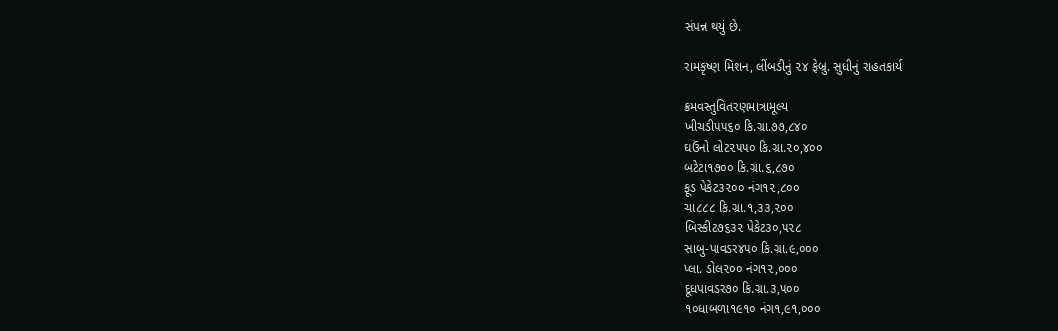સંપન્ન થયું છે.

રામકૃષ્ણ મિશન, લીંબડીનું ૨૪ ફેબ્રુ. સુધીનું રાહતકાર્ય

ક્રમવસ્તુવિતરણમાત્રામૂલ્ય
ખીચડી૫૫૬૦ કિ.ગ્રા.૭૭,૮૪૦
ઘઉંનો લોટ૨૫૫૦ કિ.ગ્રા.૨૦,૪૦૦
બટેટા૧૭૦૦ કિ.ગ્રા.૬,૮૭૦
ફૂડ પેકેટ૩૨૦૦ નંગ૧૨,૮૦૦
ચા૮૮૮ કિ.ગ્રા.૧,૩૩,૨૦૦
બિસ્કીટ૭૬૩૨ પેકેટ૩૦,૫૨૮
સાબુ-પાવડર૪૫૦ કિ.ગ્રા.૯,૦૦૦
પ્લા. ડોલ૨૦૦ નંગ૧૨,૦૦૦
દૂધપાવડર૭૦ કિ.ગ્રા.૩,૫૦૦
૧૦ધાબળા૧૯૧૦ નંગ૧,૯૧,૦૦૦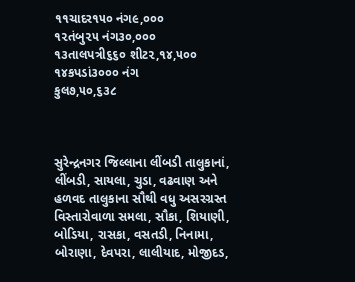૧૧ચાદર૧૫૦ નંગ૯,૦૦૦
૧૨તંબુ૨૫ નંગ૩૦,૦૦૦
૧૩તાલપત્રી૬૬૦ શીટ૨,૧૪,૫૦૦
૧૪કપડાં૩૦૦૦ નંગ
કુલ૭,૫૦,૬૩૮



સુરેન્દ્રનગર જિલ્લાના લીંબડી તાલુકાનાં, લીંબડી, સાયલા, ચુડા, વઢવાણ અને હળવદ તાલુકાના સૌથી વધુ અસરગ્રસ્ત વિસ્તારોવાળા સમલા, સૌકા, શિયાણી, બોડિયા, રાસકા, વસતડી, નિનામા, બોરાણા, દેવપરા, લાલીયાદ, મોજીદડ,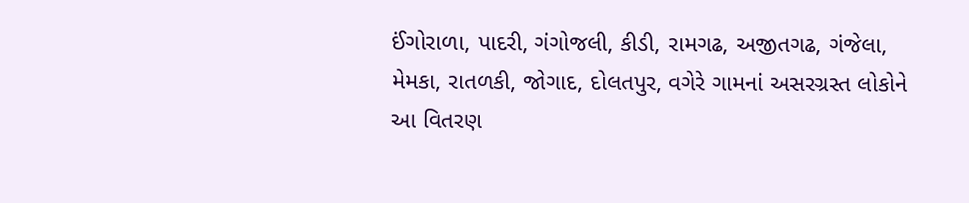ઈંગોરાળા, પાદરી, ગંગોજલી, કીડી, રામગઢ, અજીતગઢ, ગંજેલા, મેમકા, રાતળકી, જોગાદ, દોલતપુર, વગેરે ગામનાં અસરગ્રસ્ત લોકોને આ વિતરણ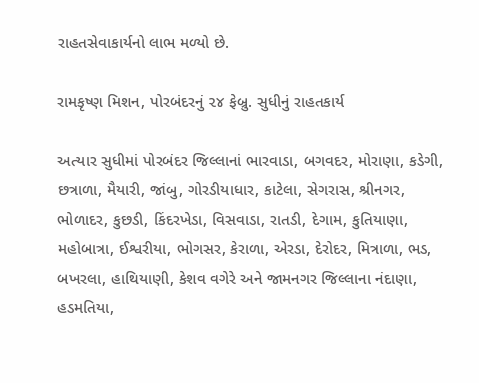રાહતસેવાકાર્યનો લાભ મળ્યો છે.

રામકૃષ્ણ મિશન, પોરબંદરનું ૨૪ ફેબ્રુ. સુધીનું રાહતકાર્ય

અત્યાર સુધીમાં પોરબંદર જિલ્લાનાં ભારવાડા, બગવદર, મોરાણા, કડેગી, છત્રાળા, મૈયારી, જાંબુ, ગોરડીયાધાર, કાટેલા, સેગરાસ, શ્રીનગર, ભોળાદર, કુછડી, કિંદરખેડા, વિસવાડા, રાતડી, દેગામ, કુતિયાણા, મહોબાત્રા, ઈશ્વરીયા, ભોગસર, કેરાળા, એરડા, દેરોદર, મિત્રાળા, ભડ, બખરલા, હાથિયાણી, કેશવ વગેરે અને જામનગર જિલ્લાના નંદાણા, હડમતિયા,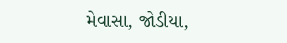મેવાસા, જોડીયા,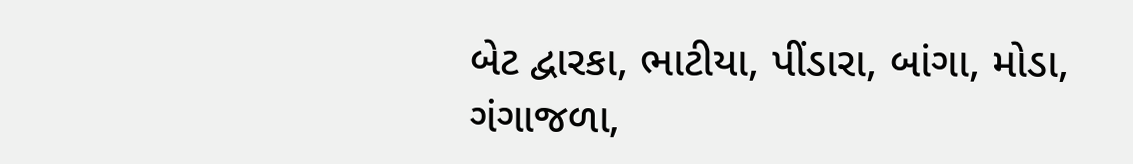બેટ દ્વારકા, ભાટીયા, પીંડારા, બાંગા, મોડા, ગંગાજળા,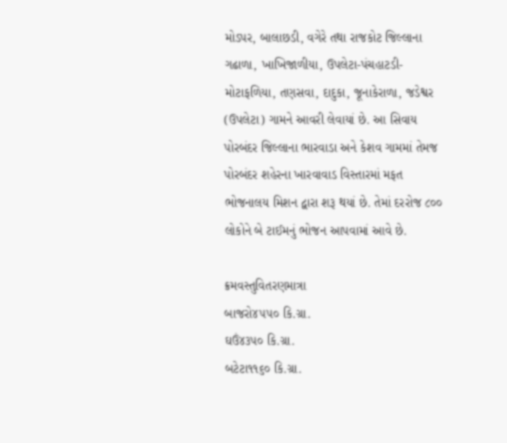મોડપર, બાલાછડી, વગેરે તથા રાજકોટ જિલ્લાના ગઢાળા, ખાખિજાળીયા, ઉપલેટા-પંચહાટડી-મોટાફળિયા, તણસવા, દાદુકા, જૂનાકેરાળા, જડેશ્વર (ઉપલેટા) ગામને આવરી લેવાયાં છે. આ સિવાય પોરબંદર જિલ્લાના ભારવાડા અને કેશવ ગામમાં તેમજ પોરબંદર શહેરના ખારવાવાડ વિસ્તારમાં મફત ભોજનાલય મિશન દ્વારા શરૂ થયાં છે. તેમાં દરરોજ ૮૦૦ લોકોને બે ટાઈમનું ભોજન આપવામાં આવે છે.

ક્રમવસ્તુવિતરણમાત્રા
બાજરો૪૫૫૦ કિ.ગ્રા.
ઘઉં૪૩૫૦ કિ.ગ્રા.
બટેટા૧૧૬૦ કિ.ગ્રા.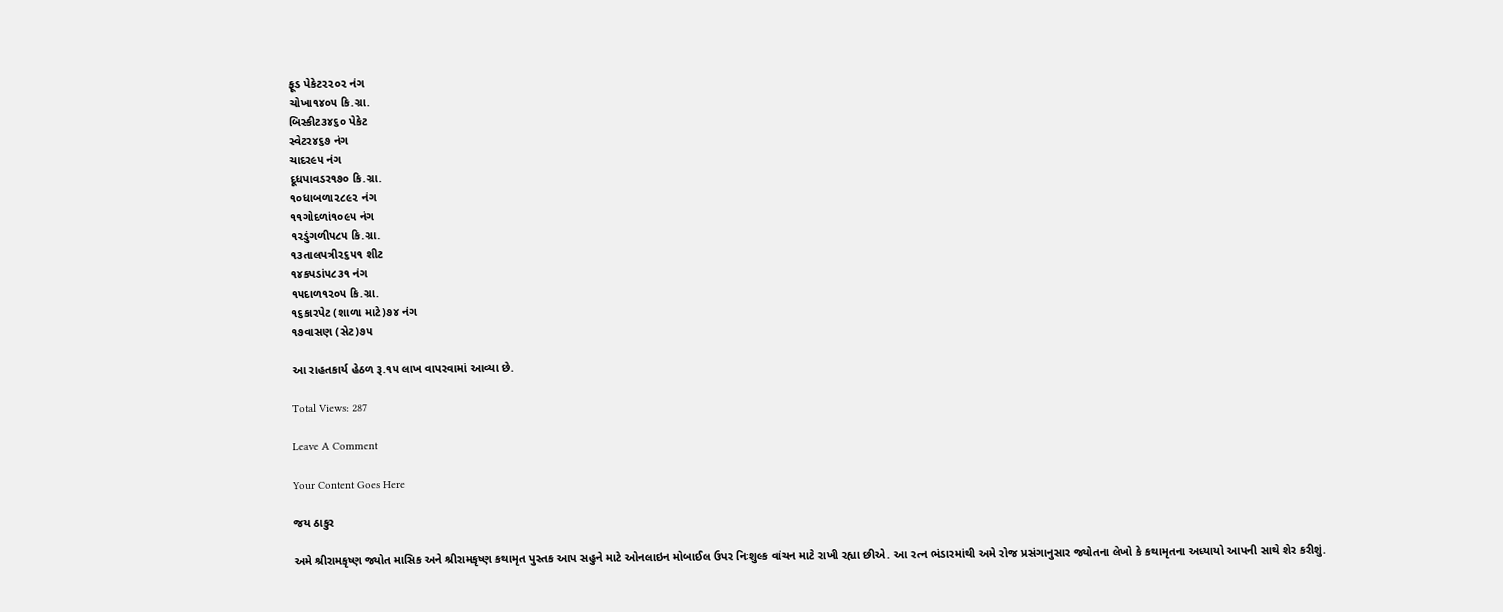ફૂડ પેકેટ૨૨૦૨ નંગ
ચોખા૧૪૦૫ કિ.ગ્રા.
બિસ્કીટ૩૪૬૦ પેકેટ
સ્વેટર૪૬૭ નંગ
ચાદર૯૫ નંગ
દૂધપાવડર૧૭૦ કિ.ગ્રા.
૧૦ધાબળા૨૮૯૨ નંગ
૧૧ગોદળાં૧૦૯૫ નંગ
૧૨ડુંગળી૫૮૫ કિ.ગ્રા.
૧૩તાલપત્રી૨૬૫૧ શીટ
૧૪કપડાં૫૮૩૧ નંગ
૧૫દાળ૧૨૦૫ કિ.ગ્રા.
૧૬કારપેટ (શાળા માટે)૭૪ નંગ
૧૭વાસણ (સેટ)૭૫

આ રાહતકાર્ય હેઠળ રૂ.૧૫ લાખ વાપરવામાં આવ્યા છે.

Total Views: 287

Leave A Comment

Your Content Goes Here

જય ઠાકુર

અમે શ્રીરામકૃષ્ણ જ્યોત માસિક અને શ્રીરામકૃષ્ણ કથામૃત પુસ્તક આપ સહુને માટે ઓનલાઇન મોબાઈલ ઉપર નિઃશુલ્ક વાંચન માટે રાખી રહ્યા છીએ. આ રત્ન ભંડારમાંથી અમે રોજ પ્રસંગાનુસાર જ્યોતના લેખો કે કથામૃતના અધ્યાયો આપની સાથે શેર કરીશું.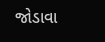જોડાવા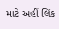માટે અહીં લિંક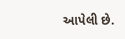આપેલી છે.